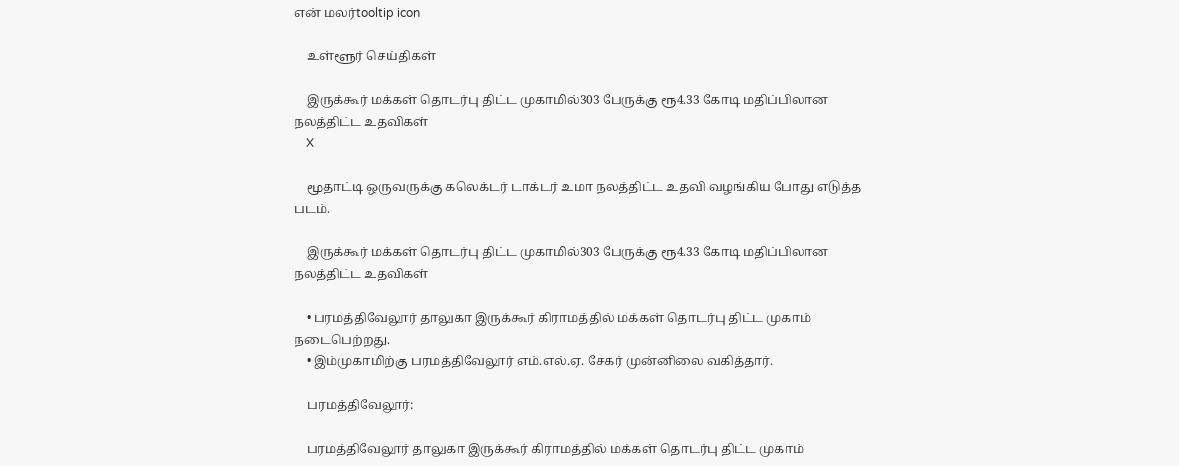என் மலர்tooltip icon

    உள்ளூர் செய்திகள்

    இருக்கூர் மக்கள் தொடர்பு திட்ட முகாமில்303 பேருக்கு ரூ4.33 கோடி மதிப்பிலான நலத்திட்ட உதவிகள்
    X

    மூதாட்டி ஒருவருக்கு கலெக்டர் டாக்டர் உமா நலத்திட்ட உதவி வழங்கிய போது எடுத்த படம்.

    இருக்கூர் மக்கள் தொடர்பு திட்ட முகாமில்303 பேருக்கு ரூ4.33 கோடி மதிப்பிலான நலத்திட்ட உதவிகள்

    • பரமத்திவேலூர் தாலுகா இருக்கூர் கிராமத்தில் மக்கள் தொடர்பு திட்ட முகாம் நடைபெற்றது.
    • இம்முகாமிற்கு பரமத்திவேலூர் எம்.எல்.ஏ. சேகர் முன்னிலை வகித்தார்.

    பரமத்திவேலூர்:

    பரமத்திவேலூர் தாலுகா இருக்கூர் கிராமத்தில் மக்கள் தொடர்பு திட்ட முகாம்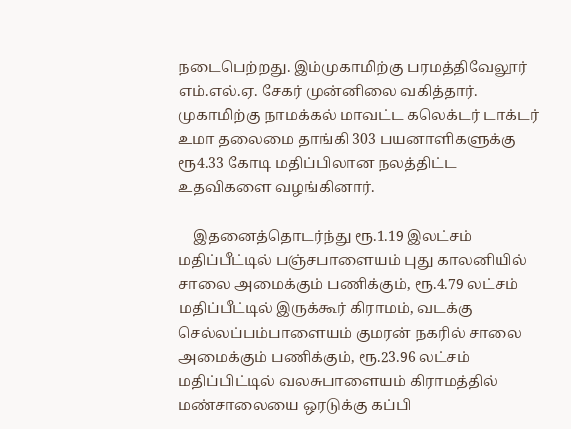நடைபெற்றது. இம்முகாமிற்கு பரமத்திவேலூர் எம்.எல்.ஏ. சேகர் முன்னிலை வகித்தார். முகாமிற்கு நாமக்கல் மாவட்ட கலெக்டர் டாக்டர் உமா தலைமை தாங்கி 303 பயனாளிகளுக்கு ரூ4.33 கோடி மதிப்பிலான நலத்திட்ட உதவிகளை வழங்கினார்.

    இதனைத்தொடர்ந்து ரூ.1.19 இலட்சம் மதிப்பீட்டில் பஞ்சபாளையம் புது காலனியில் சாலை அமைக்கும் பணிக்கும், ரூ.4.79 லட்சம் மதிப்பீட்டில் இருக்கூர் கிராமம், வடக்கு செல்லப்பம்பாளையம் குமரன் நகரில் சாலை அமைக்கும் பணிக்கும், ரூ.23.96 லட்சம் மதிப்பிட்டில் வலசுபாளையம் கிராமத்தில் மண்சாலையை ஒரடுக்கு கப்பி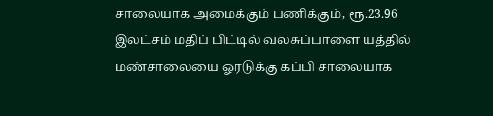சாலையாக அமைக்கும் பணிக்கும், ரூ.23.96 இலட்சம் மதிப் பிட்டில் வலசுப்பாளை யத்தில் மண்சாலையை ஓரடுக்கு கப்பி சாலையாக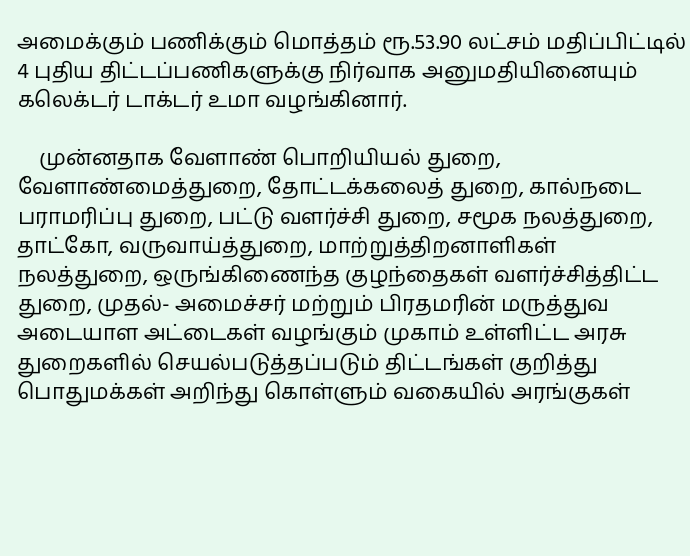அமைக்கும் பணிக்கும் மொத்தம் ரூ.53.90 லட்சம் மதிப்பிட்டில் 4 புதிய திட்டப்பணிகளுக்கு நிர்வாக அனுமதியினையும் கலெக்டர் டாக்டர் உமா வழங்கினார்.

    முன்னதாக வேளாண் பொறியியல் துறை, வேளாண்மைத்துறை, தோட்டக்கலைத் துறை, கால்நடை பராமரிப்பு துறை, பட்டு வளர்ச்சி துறை, சமூக நலத்துறை, தாட்கோ, வருவாய்த்துறை, மாற்றுத்திறனாளிகள் நலத்துறை, ஒருங்கிணைந்த குழந்தைகள் வளர்ச்சித்திட்ட துறை, முதல்- அமைச்சர் மற்றும் பிரதமரின் மருத்துவ அடையாள அட்டைகள் வழங்கும் முகாம் உள்ளிட்ட அரசு துறைகளில் செயல்படுத்தப்படும் திட்டங்கள் குறித்து பொதுமக்கள் அறிந்து கொள்ளும் வகையில் அரங்குகள்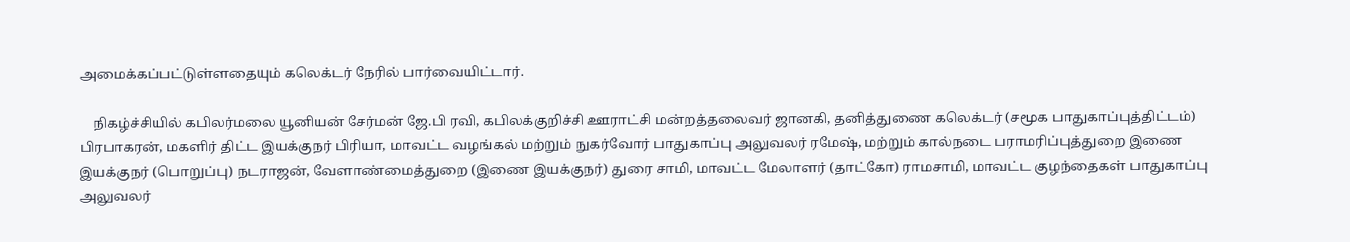அமைக்கப்பட்டுள்ளதையும் கலெக்டர் நேரில் பார்வையிட்டார்.

    நிகழ்ச்சியில் கபிலர்மலை யூனியன் சேர்மன் ஜே.பி ரவி, கபிலக்குறிச்சி ஊராட்சி மன்றத்தலைவர் ஜானகி, தனித்துணை கலெக்டர் (சமூக பாதுகாப்புத்திட்டம்) பிரபாகரன், மகளிர் திட்ட இயக்குநர் பிரியா, மாவட்ட வழங்கல் மற்றும் நுகர்வோர் பாதுகாப்பு அலுவலர் ரமேஷ், மற்றும் கால்நடை பராமரிப்புத்துறை இணை இயக்குநர் (பொறுப்பு) நடராஜன், வேளாண்மைத்துறை (இணை இயக்குநர்) துரை சாமி, மாவட்ட மேலாளர் (தாட்கோ) ராமசாமி, மாவட்ட குழந்தைகள் பாதுகாப்பு அலுவலர்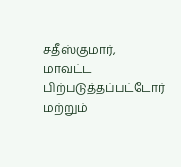சதீஸ்குமார், மாவட்ட பிற்படுத்தப்பட்டோர் மற்றும்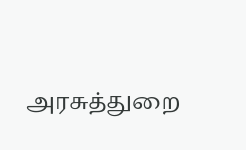அரசுத்துறை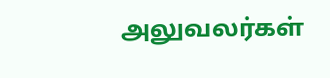அலுவலர்கள்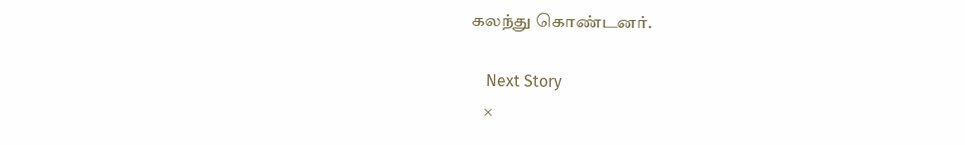கலந்து கொண்டனர்.

    Next Story
    ×